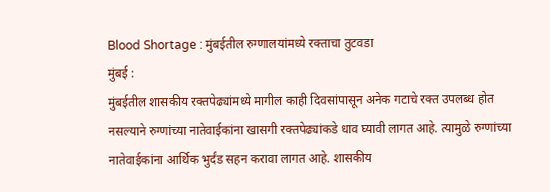Blood Shortage : मुंबईतील रुग्णालयांमध्ये रक्ताचा तुटवडा
मुंबई :
मुंबईतील शासकीय रक्तपेढ्यांमध्ये मागील काही दिवसांपासून अनेक गटाचे रक्त उपलब्ध होत नसल्याने रुग्णांच्या नातेवाईकांना खासगी रक्तपेढ्यांकडे धाव घ्यावी लागत आहे. त्यामुळे रुग्णांच्या नातेवाईकांना आर्थिक भुर्दंड सहन करावा लागत आहे. शासकीय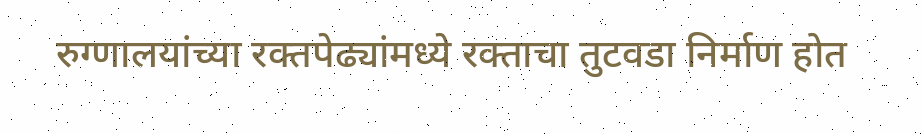रुग्णालयांच्या रक्तपेढ्यांमध्ये रक्ताचा तुटवडा निर्माण होत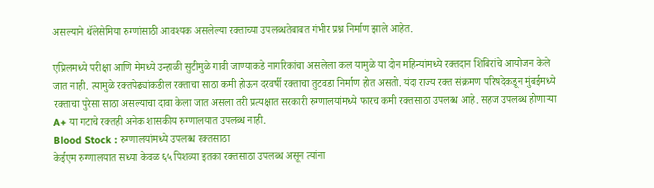असल्याने थॅलेसेमिया रुग्णांसाठी आवश्यक असलेल्या रक्ताच्या उपलब्धतेबाबत गंभीर प्रश्न निर्माण झाले आहेत.

एप्रिलमध्ये परीक्षा आणि मेमध्ये उन्हाळी सुटीमुळे गावी जाण्याकडे नागरिकांचा असलेला कल यामुळे या दोन महिन्यांमध्ये रक्तदान शिबिरांचे आयोजन केले जात नाही. त्यामुळे रक्तपेढ्यांकडील रक्ताचा साठा कमी होऊन दरवर्षी रक्ताचा तुटवडा निर्माण होत असतो. यंदा राज्य रक्त संक्रमण परिषदेकडून मुंबईमध्ये रक्ताचा पुरेसा साठा असल्याचा दावा केला जात असला तरी प्रत्यक्षात सरकारी रुग्णालयांमध्ये फारच कमी रक्तसाठा उपलब्ध आहे. सहज उपलब्ध होणाऱ्या A+ या गटाचे रक्तही अनेक शासकीय रुग्णालयात उपलब्ध नाही.
Blood Stock : रुग्णालयांमध्ये उपलब्ध रक्तसाठा
केईएम रुग्णालयात सध्या केवळ ६५ पिशव्या इतका रक्तसाठा उपलब्ध असून त्यांना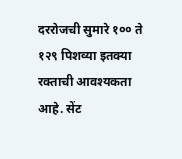दररोजची सुमारे १०० ते १२९ पिशव्या इतक्या रक्ताची आवश्यकता आहे. सेंट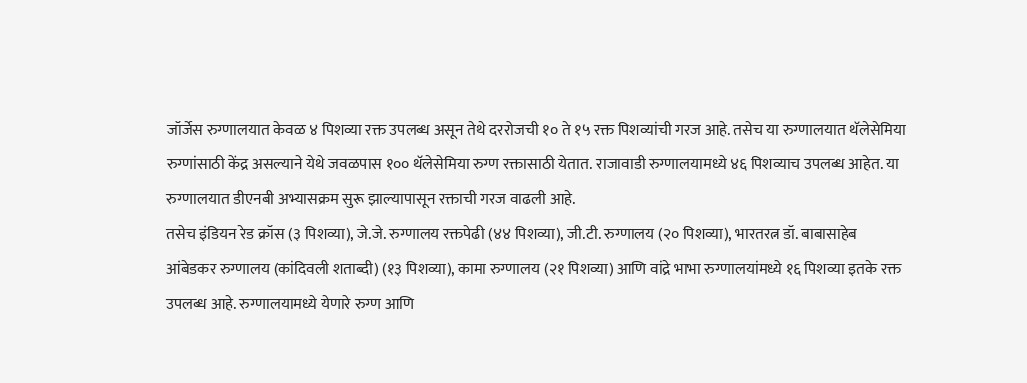जॉर्जेस रुग्णालयात केवळ ४ पिशव्या रक्त उपलब्ध असून तेथे दररोजची १० ते १५ रक्त पिशव्यांची गरज आहे. तसेच या रुग्णालयात थॅलेसेमिया रुग्णांसाठी केंद्र असल्याने येथे जवळपास १०० थॅलेसेमिया रुग्ण रक्तासाठी येतात. राजावाडी रुग्णालयामध्ये ४६ पिशव्याच उपलब्ध आहेत. या रुग्णालयात डीएनबी अभ्यासक्रम सुरू झाल्यापासून रक्ताची गरज वाढली आहे.
तसेच इंडियन रेड क्रॉस (३ पिशव्या), जे.जे. रुग्णालय रक्तपेढी (४४ पिशव्या), जी.टी. रुग्णालय (२० पिशव्या), भारतरत्न डॉ. बाबासाहेब आंबेडकर रुग्णालय (कांदिवली शताब्दी) (१३ पिशव्या), कामा रुग्णालय (२१ पिशव्या) आणि वांद्रे भाभा रुग्णालयांमध्ये १६ पिशव्या इतके रक्त उपलब्ध आहे. रुग्णालयामध्ये येणारे रुग्ण आणि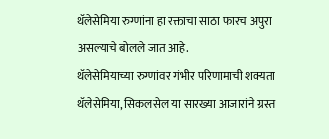थॅलेसेमिया रुग्णांना हा रक्ताचा साठा फारच अपुरा असल्याचे बोलले जात आहे.
थॅलेसेमियाच्या रुग्णांवर गंभीर परिणामाची शक्यता
थॅलेसेमिया, सिकलसेल या सारख्या आजारांने ग्रस्त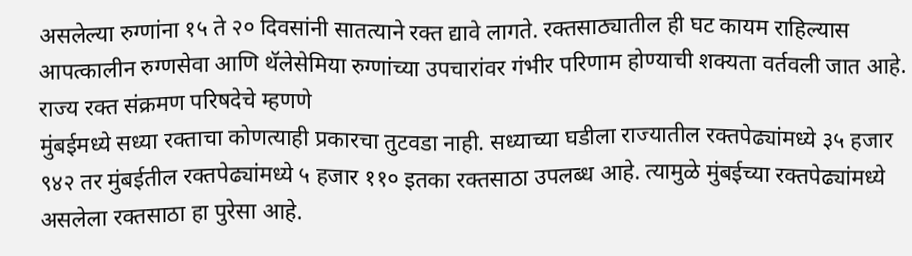असलेल्या रुग्णांना १५ ते २० दिवसांनी सातत्याने रक्त द्यावे लागते. रक्तसाठ्यातील ही घट कायम राहिल्यास आपत्कालीन रुग्णसेवा आणि थॅलेसेमिया रुग्णांच्या उपचारांवर गंभीर परिणाम होण्याची शक्यता वर्तवली जात आहे.
राज्य रक्त संक्रमण परिषदेचे म्हणणे
मुंबईमध्ये सध्या रक्ताचा कोणत्याही प्रकारचा तुटवडा नाही. सध्याच्या घडीला राज्यातील रक्तपेढ्यांमध्ये ३५ हजार ९४२ तर मुंबईतील रक्तपेढ्यांमध्ये ५ हजार ११० इतका रक्तसाठा उपलब्ध आहे. त्यामुळे मुंबईच्या रक्तपेढ्यांमध्ये असलेला रक्तसाठा हा पुरेसा आहे.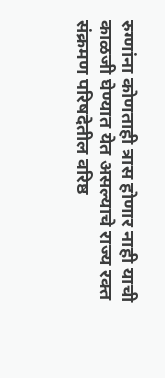रुग्णांना कोणताही त्रास होणार नाही याची काळजी घेण्यात येत असल्याचे राज्य रक्त संक्रमण परिषदेतील वरिष्ठ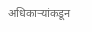अधिकाऱ्यांकडून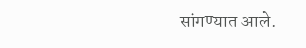सांगण्यात आले.